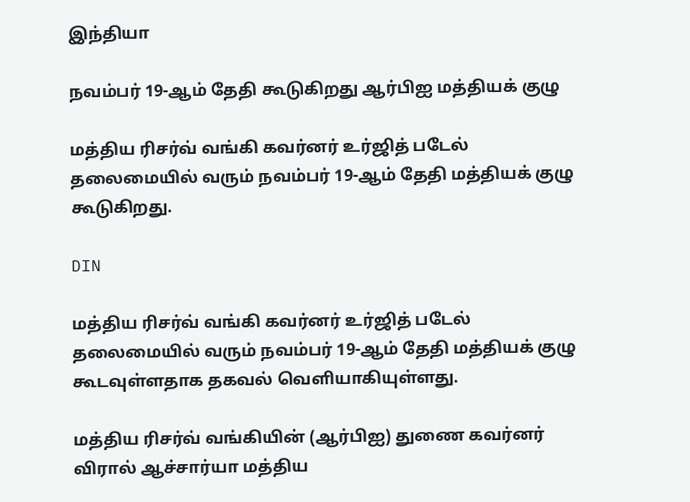இந்தியா

நவம்பர் 19-ஆம் தேதி கூடுகிறது ஆர்பிஐ மத்தியக் குழு

மத்திய ரிசர்வ் வங்கி கவர்னர் உர்ஜித் படேல் தலைமையில் வரும் நவம்பர் 19-ஆம் தேதி மத்தியக் குழு கூடுகிறது.

DIN

மத்திய ரிசர்வ் வங்கி கவர்னர் உர்ஜித் படேல் தலைமையில் வரும் நவம்பர் 19-ஆம் தேதி மத்தியக் குழு கூடவுள்ளதாக தகவல் வெளியாகியுள்ளது.

மத்திய ரிசர்வ் வங்கியின் (ஆர்பிஐ) துணை கவர்னர் விரால் ஆச்சார்யா மத்திய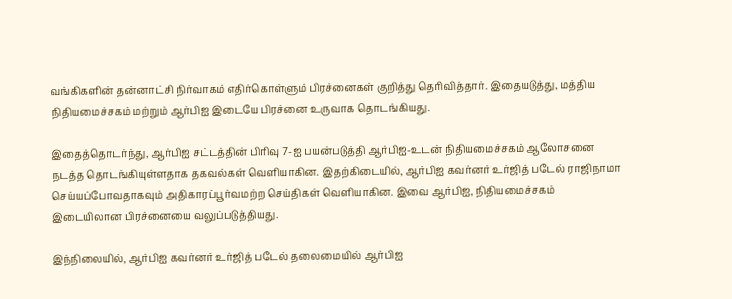வங்கிகளின் தன்னாட்சி நிர்வாகம் எதிர்கொள்ளும் பிரச்னைகள் குறித்து தெரிவித்தார். இதையடுத்து, மத்திய நிதியமைச்சகம் மற்றும் ஆர்பிஐ இடையே பிரச்னை உருவாக தொடங்கியது.

இதைத்தொடர்ந்து, ஆர்பிஐ சட்டத்தின் பிரிவு 7-ஐ பயன்படுத்தி ஆர்பிஐ-உடன் நிதியமைச்சகம் ஆலோசனை நடத்த தொடங்கியுள்ளதாக தகவல்கள் வெளியாகின. இதற்கிடையில், ஆர்பிஐ கவர்னர் உர்ஜித் படேல் ராஜிநாமா செய்யப்போவதாகவும் அதிகாரப்பூர்வமற்ற செய்திகள் வெளியாகின. இவை ஆர்பிஐ, நிதியமைச்சகம் இடையிலான பிரச்னையை வலுப்படுத்தியது.

இந்நிலையில், ஆர்பிஐ கவர்னர் உர்ஜித் படேல் தலைமையில் ஆர்பிஐ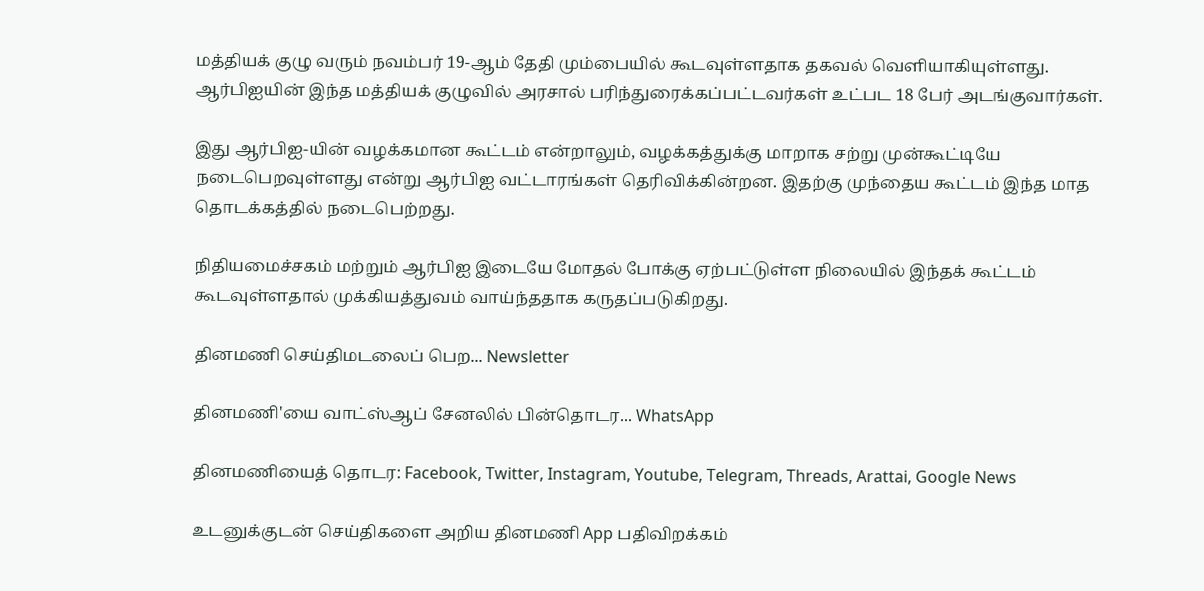மத்தியக் குழு வரும் நவம்பர் 19-ஆம் தேதி மும்பையில் கூடவுள்ளதாக தகவல் வெளியாகியுள்ளது. ஆர்பிஐயின் இந்த மத்தியக் குழுவில் அரசால் பரிந்துரைக்கப்பட்டவர்கள் உட்பட 18 பேர் அடங்குவார்கள்.

இது ஆர்பிஐ-யின் வழக்கமான கூட்டம் என்றாலும், வழக்கத்துக்கு மாறாக சற்று முன்கூட்டியே நடைபெறவுள்ளது என்று ஆர்பிஐ வட்டாரங்கள் தெரிவிக்கின்றன. இதற்கு முந்தைய கூட்டம் இந்த மாத தொடக்கத்தில் நடைபெற்றது.

நிதியமைச்சகம் மற்றும் ஆர்பிஐ இடையே மோதல் போக்கு ஏற்பட்டுள்ள நிலையில் இந்தக் கூட்டம் கூடவுள்ளதால் முக்கியத்துவம் வாய்ந்ததாக கருதப்படுகிறது.

தினமணி செய்திமடலைப் பெற... Newsletter

தினமணி'யை வாட்ஸ்ஆப் சேனலில் பின்தொடர... WhatsApp

தினமணியைத் தொடர: Facebook, Twitter, Instagram, Youtube, Telegram, Threads, Arattai, Google News

உடனுக்குடன் செய்திகளை அறிய தினமணி App பதிவிறக்கம்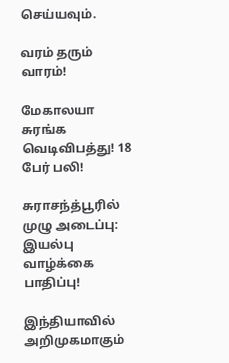செய்யவும்.

வரம் தரும் வாரம்!

மேகாலயா சுரங்க வெடிவிபத்து! 18 பேர் பலி!

சுராசந்த்பூரில் முழு அடைப்பு: இயல்பு வாழ்க்கை பாதிப்பு!

இந்தியாவில் அறிமுகமாகும்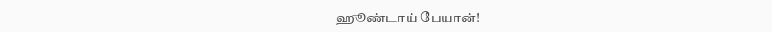ஹூண்டாய் பேயான்!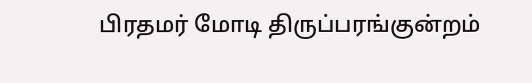பிரதமர் மோடி திருப்பரங்குன்றம்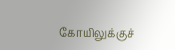கோயிலுக்குச்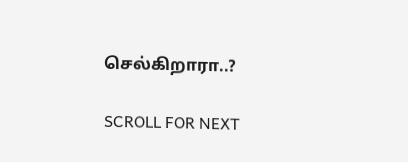செல்கிறாரா..?

SCROLL FOR NEXT